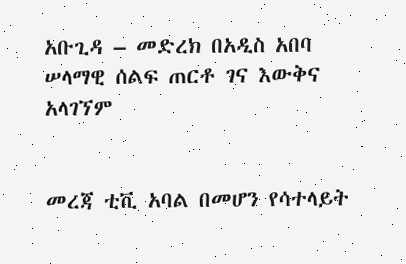አቡጊዳ – መድረክ በአዲስ አበባ ሠላማዊ ሰልፍ ጠርቶ ገና እውቅና አላገኘም


መረጃ ቲቪ አባል በመሆን የሳተላይት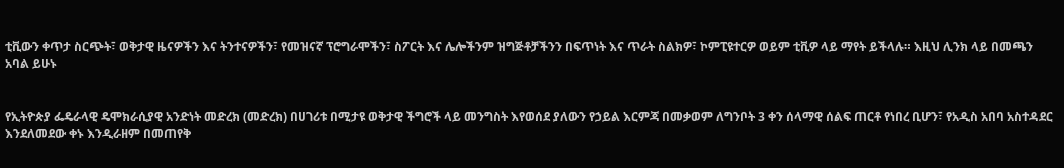ቲቪውን ቀጥታ ስርጭት፣ ወቅታዊ ዜናዎችን እና ትንተናዎችን፣ የመዝናኛ ፕሮግራሞችን፣ ስፖርት እና ሌሎችንም ዝግጅቶቻችንን በፍጥነት እና ጥራት ስልክዎ፣ ኮምፒዩተርዎ ወይም ቲቪዎ ላይ ማየት ይችላሉ። እዚህ ሊንክ ላይ በመጫን አባል ይሁኑ


የኢትዮጵያ ፌዴራላዊ ዴሞክራሲያዊ አንድነት መድረክ (መድረክ) በሀገሪቱ በሚታዩ ወቅታዊ ችግሮች ላይ መንግስት እየወሰደ ያለውን የኃይል እርምጃ በመቃወም ለግንቦት 3 ቀን ሰላማዊ ሰልፍ ጠርቶ የነበረ ቢሆን፣ የአዲስ አበባ አስተዳደር እንደለመደው ቀኑ እንዲራዘም በመጠየቅ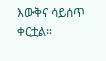እውቅና ሳይሰጥ ቀርቷል።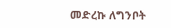መድረኩ ለግንቦት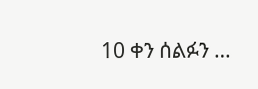10 ቀን ሰልፉን …